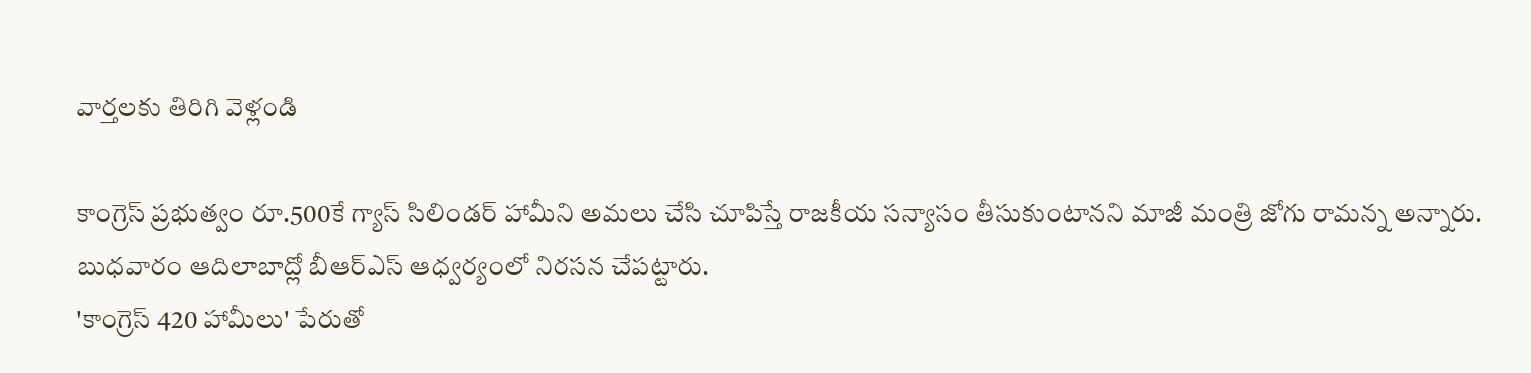వార్తలకు తిరిగి వెళ్లండి

కాంగ్రెస్ ప్రభుత్వం రూ.500కే గ్యాస్ సిలిండర్ హామీని అమలు చేసి చూపిస్తే రాజకీయ సన్యాసం తీసుకుంటానని మాజీ మంత్రి జోగు రామన్న అన్నారు. బుధవారం ఆదిలాబాద్లో బీఆర్ఎస్ ఆధ్వర్యంలో నిరసన చేపట్టారు.
'కాంగ్రెస్ 420 హామీలు' పేరుతో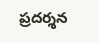ప్రదర్శన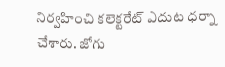నిర్వహించి కలెక్టరేట్ ఎదుట ధర్నా చేశారు. జోగు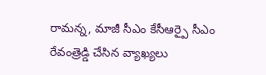రామన్న, మాజీ సీఎం కేసీఆర్పై సీఎం రేవంత్రెడ్డి చేసిన వ్యాఖ్యలు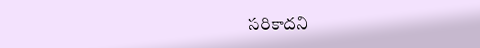సరికాదని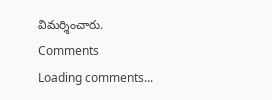విమర్శించారు.
Comments
Loading comments...